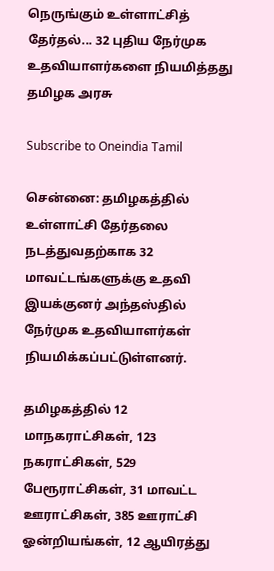நெருங்கும் உள்ளாட்சித் தேர்தல்... 32 புதிய நேர்முக உதவியாளர்களை நியமித்தது தமிழக அரசு

Subscribe to Oneindia Tamil

சென்னை: தமிழகத்தில் உள்ளாட்சி தேர்தலை நடத்துவதற்காக 32 மாவட்டங்களுக்கு உதவி இயக்குனர் அந்தஸ்தில் நேர்முக உதவியாளர்கள் நியமிக்கப்பட்டுள்ளனர்.

தமிழகத்தில் 12 மாநகராட்சிகள், 123 நகராட்சிகள், 529 பேரூராட்சிகள், 31 மாவட்ட ஊராட்சிகள், 385 ஊராட்சி ஓன்றியங்கள், 12 ஆயிரத்து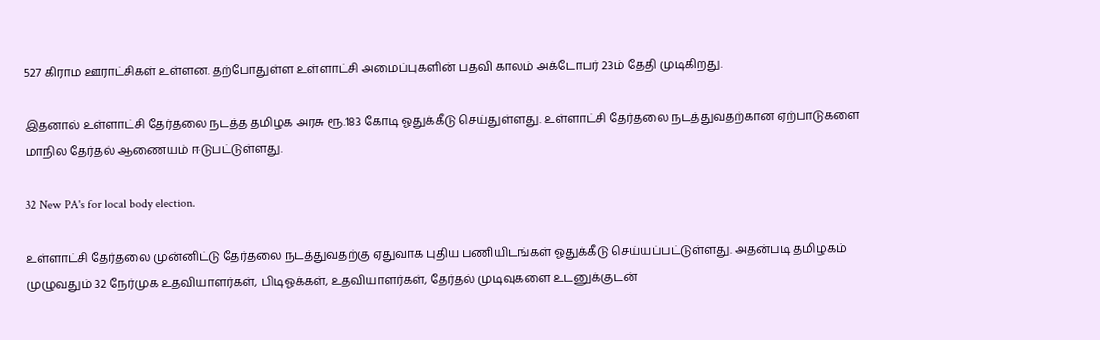527 கிராம ஊராட்சிகள் உள்ளன. தற்போதுள்ள உள்ளாட்சி அமைப்புகளின் பதவி காலம் அக்டோபர் 23ம் தேதி முடிகிறது.

இதனால் உள்ளாட்சி தேர்தலை நடத்த தமிழக அரசு ரூ.183 கோடி ஓதுக்கீடு செய்துள்ளது. உள்ளாட்சி தேர்தலை நடத்துவதற்கான ஏற்பாடுகளை மாநில தேர்தல் ஆணையம் ஈடுபட்டுள்ளது.

32 New PA's for local body election.

உள்ளாட்சி தேர்தலை முன்னிட்டு தேர்தலை நடத்துவதற்கு ஏதுவாக புதிய பணியிடங்கள் ஓதுக்கீடு செய்யப்பட்டுள்ளது. அதன்படி தமிழகம் முழுவதும் 32 நேர்முக உதவியாளர்கள், பிடிஓக்கள், உதவியாளர்கள், தேர்தல் முடிவுகளை உடனுக்குடன்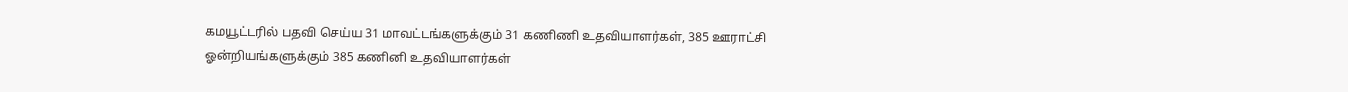கமயூட்டரில் பதவி செய்ய 31 மாவட்டங்களுக்கும் 31 கணிணி உதவியாளர்கள், 385 ஊராட்சி ஓன்றியங்களுக்கும் 385 கணினி உதவியாளர்கள்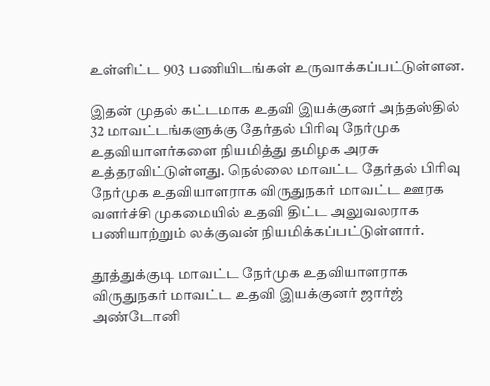உள்ளிட்ட 903 பணியிடங்கள் உருவாக்கப்பட்டுள்ளன.

இதன் முதல் கட்டமாக உதவி இயக்குனர் அந்தஸ்தில் 32 மாவட்டங்களுக்கு தேர்தல் பிரிவு நேர்முக உதவியாளர்களை நியமித்து தமிழக அரசு உத்தரவிட்டுள்ளது. நெல்லை மாவட்ட தேர்தல் பிரிவு நேர்முக உதவியாளராக விருதுநகர் மாவட்ட ஊரக வளர்ச்சி முகமையில் உதவி திட்ட அலுவலராக பணியாற்றும் லக்குவன் நியமிக்கப்பட்டுள்ளார்.

தூத்துக்குடி மாவட்ட நேர்முக உதவியாளராக விருதுநகர் மாவட்ட உதவி இயக்குனர் ஜார்ஜ் அண்டோனி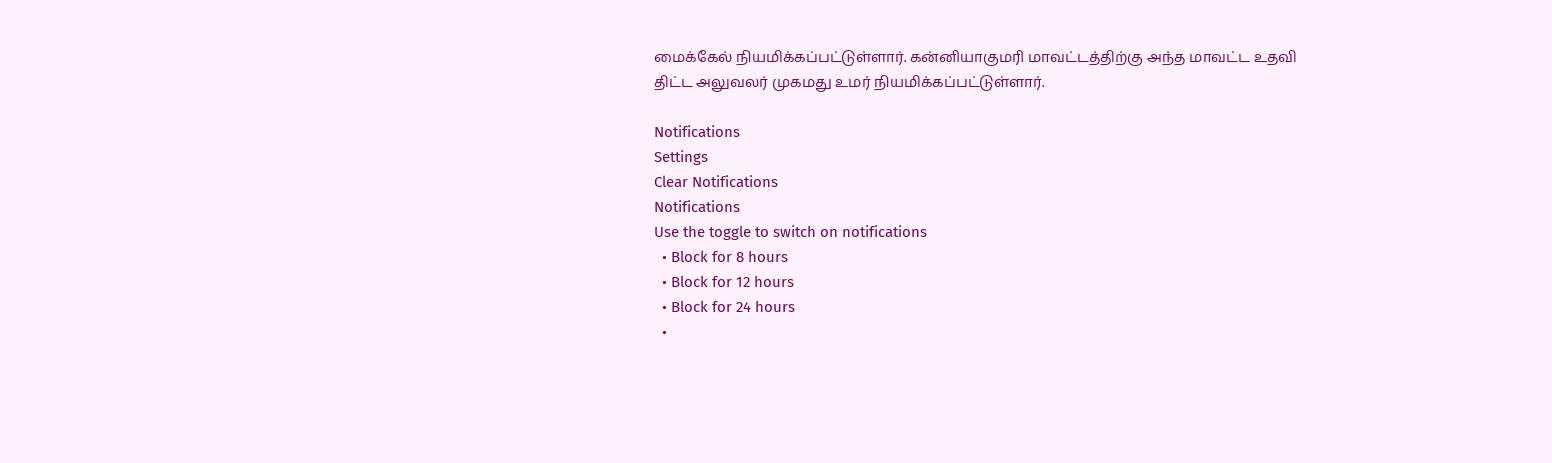மைக்கேல் நியமிக்கப்பட்டுள்ளார். கன்னியாகுமரி மாவட்டத்திற்கு அந்த மாவட்ட உதவி திட்ட அலுவலர் முகமது உமர் நியமிக்கப்பட்டுள்ளார்.

Notifications
Settings
Clear Notifications
Notifications
Use the toggle to switch on notifications
  • Block for 8 hours
  • Block for 12 hours
  • Block for 24 hours
  •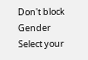Don't block
Gender
Select your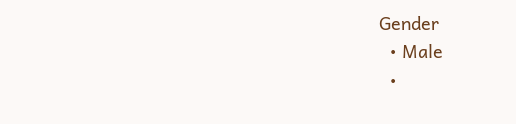Gender
  • Male
  •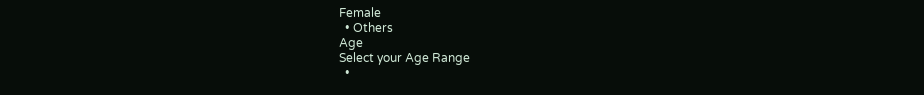Female
  • Others
Age
Select your Age Range
  •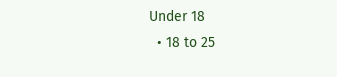Under 18
  • 18 to 25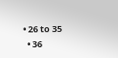• 26 to 35
  • 36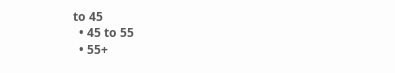to 45
  • 45 to 55
  • 55+